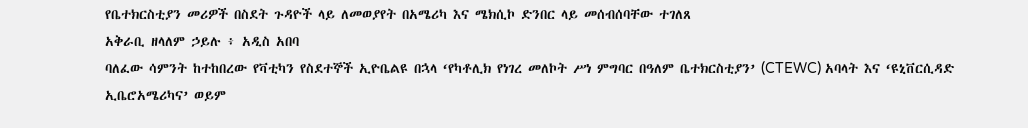የቤተክርስቲያን መሪዎች በስደት ጉዳዮች ላይ ለመወያየት በአሜሪካ እና ሜክሲኮ ድንበር ላይ መሰብሰባቸው ተገለጸ
አቅራቢ ዘላለም ኃይሉ ፥ አዲስ አበባ
ባለፈው ሳምንት ከተከበረው የቫቲካን የስደተኞች ኢዮቤልዩ በኋላ ‘የካቶሊክ የነገረ መለኮት ሥነ ምግባር በዓለም ቤተክርስቲያን’ (CTEWC) አባላት እና ‘ዩኒቨርሲዳድ ኢቤሮአሜሪካና’ ወይም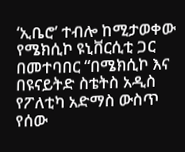‘ኢቤሮ’ ተብሎ ከሚታወቀው የሜክሲኮ ዩኒቨርሲቲ ጋር በመተባበር “በሜክሲኮ እና በዩናይትድ ስቴትስ አዲስ የፖለቲካ አድማስ ውስጥ የሰው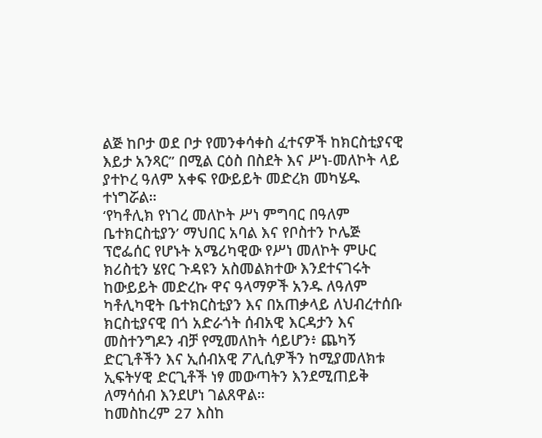ልጅ ከቦታ ወደ ቦታ የመንቀሳቀስ ፈተናዎች ከክርስቲያናዊ እይታ አንጻር” በሚል ርዕስ በስደት እና ሥነ-መለኮት ላይ ያተኮረ ዓለም አቀፍ የውይይት መድረክ መካሄዱ ተነግሯል።
‘የካቶሊክ የነገረ መለኮት ሥነ ምግባር በዓለም ቤተክርስቲያን’ ማህበር አባል እና የቦስተን ኮሌጅ ፕሮፌሰር የሆኑት አሜሪካዊው የሥነ መለኮት ምሁር ክሪስቲን ሄየር ጉዳዩን አስመልክተው እንደተናገሩት ከውይይት መድረኩ ዋና ዓላማዎች አንዱ ለዓለም ካቶሊካዊት ቤተክርስቲያን እና በአጠቃላይ ለህብረተሰቡ ክርስቲያናዊ በጎ አድራጎት ሰብአዊ እርዳታን እና መስተንግዶን ብቻ የሚመለከት ሳይሆን፥ ጨካኝ ድርጊቶችን እና ኢሰብአዊ ፖሊሲዎችን ከሚያመለክቱ ኢፍትሃዊ ድርጊቶች ነፃ መውጣትን እንደሚጠይቅ ለማሳሰብ እንደሆነ ገልጸዋል።
ከመስከረም 27 እስከ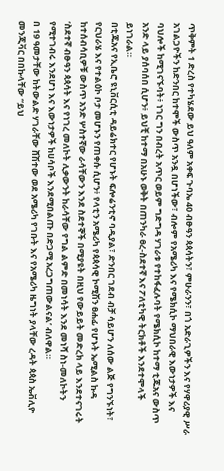ጥቅምት 1 ድረስ የተካሄደው ይህ ዓለም አቀፍ ጉባኤ 40 ብፁዓን ጳጳሳትን፣ ምሁራንን፣ በጎ አድራጊዎችን እና የሃዋሪያዊ ሥራ አገልጋዮችን ከድንበር ከተሞች ውስጥ አንዷ በሆነችው፣ ብሎም የአሜሪካ እና የሜክሲኮ ማህበራዊ እውነታዎች እና ባህሎች ከሚገናኙባት፥ ነገር ግን በብረት አጥር ወይም ግድግዳ ሃገራቱ የተከፋፈሉባት የሜክሲኮ ከተማ ቲጁአና ውስጥ አንድ ላይ ያሰባሰበ ሲሆን፥ ይህቺ ከተማ በአሁኑ ወቅት በጠንካራ ፀረ-ስደተኛ እና ፖለቲካዊ ትርክቶች እንደተሞላች ይነገራል።
በቲጁአና የኢቤሮ ዩኒቨርሲቲ ዳይሬክተር የሆኑት ፍሎሬንቲኖ ባዲያል፣ ድንበር ገደብ ብቻ ሳይሆን ለሰው ልጅ የግንኙነት፣ የርህራሄ እና የተልዕኮ ቦታ መሆኑን የጠቀሱ ሲሆን፥ የላቲን አሜሪካ የጳጳሳዊ ኮሚሽን ፀሐፊ የሆኑት ኤሚልስ ኩዳ ከተሰብሳቢዎቹ ውስጥ አንድ ሦስተኛው ራሳቸውን እንደ ስደተኞች በሚያዩት በዚህ የውይይት መድረክ ላይ እንደተናገሩት ‘ስደተኛ ብፁዓን ጳጳሳት እና የነገረ መለኮት ሊቃውንት ከራሳቸው የግል ልምድ በመነሳት እንደ መነሻ ስነ-መለኮትን የሚተገብሩ እንደሆነ እና እውነታዎች ከሀሳቦች እንደሚበልጡ በድጋሚ አረጋግጠውልናል’ ብለዋል።
በ 19 ዓመታቸው ከትውልድ ሃገራቸው ሸሽተው ወደ አሜሪካ የገቡት እና የአሜሪካ ዜግነት ያላቸው ረዳት ጳጳስ ኤቭሊዮ መንጂቫር በበኩላቸው “ይህ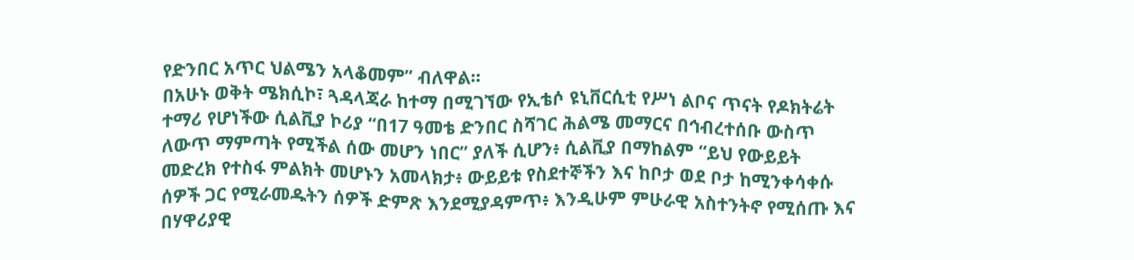የድንበር አጥር ህልሜን አላቆመም” ብለዋል።
በአሁኑ ወቅት ሜክሲኮ፣ ጓዳላጃራ ከተማ በሚገኘው የኢቴሶ ዩኒቨርሲቲ የሥነ ልቦና ጥናት የዶክትሬት ተማሪ የሆነችው ሲልቪያ ኮሪያ “በ17 ዓመቴ ድንበር ስሻገር ሕልሜ መማርና በኅብረተሰቡ ውስጥ ለውጥ ማምጣት የሚችል ሰው መሆን ነበር” ያለች ሲሆን፥ ሲልቪያ በማከልም “ይህ የውይይት መድረክ የተስፋ ምልክት መሆኑን አመላክታ፥ ውይይቱ የስደተኞችን እና ከቦታ ወደ ቦታ ከሚንቀሳቀሱ ሰዎች ጋር የሚራመዱትን ሰዎች ድምጽ እንደሚያዳምጥ፥ እንዲሁም ምሁራዊ አስተንትኖ የሚሰጡ እና በሃዋሪያዊ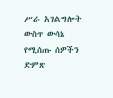ሥራ አገልግሎት ውስጥ ውሳኔ የሚሰጡ ሰዎችን ድምጽ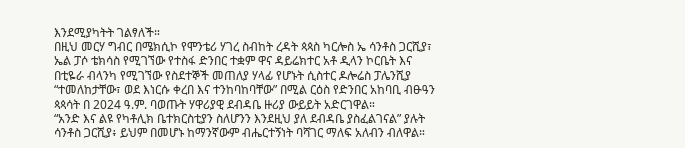እንደሚያካትት ገልፃለች።
በዚህ መርሃ ግብር በሜክሲኮ የሞንቴሪ ሃገረ ስብከት ረዳት ጳጳስ ካርሎስ ኤ ሳንቶስ ጋርሺያ፣ ኤል ፓሶ ቴክሳስ የሚገኘው የተስፋ ድንበር ተቋም ዋና ዳይሬክተር አቶ ዲላን ኮርቤት እና በቲዬራ ብላንካ የሚገኘው የስደተኞች መጠለያ ሃላፊ የሆኑት ሲስተር ዶሎሬስ ፓሌንሺያ “ተመለከታቸው፣ ወደ እነርሱ ቀረበ እና ተንከባከባቸው” በሚል ርዕስ የድንበር አከባቢ ብፁዓን ጳጳሳት በ 2024 ዓ.ም. ባወጡት ሃዋሪያዊ ደብዳቤ ዙሪያ ውይይት አድርገዋል።
“አንድ እና ልዩ የካቶሊክ ቤተክርስቲያን ስለሆንን እንደዚህ ያለ ደብዳቤ ያስፈልገናል” ያሉት ሳንቶስ ጋርሺያ፥ ይህም በመሆኑ ከማንኛውም ብሔርተኝነት ባሻገር ማለፍ አለብን ብለዋል።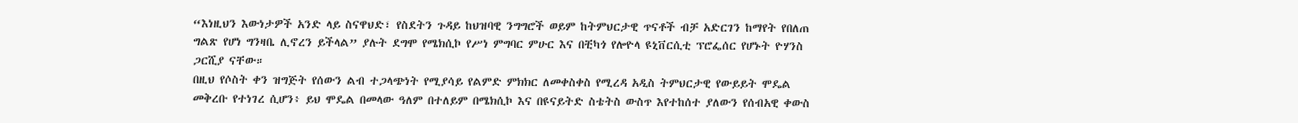“እነዚህን እውነታዎች አንድ ላይ ስናዋህድ፣ የስደትን ጉዳይ ከህዝባዊ ንግግሮች ወይም ከትምህርታዊ ጥናቶች ብቻ አድርገን ከማየት የበለጠ ግልጽ የሆነ ግንዛቤ ሊኖረን ይችላል” ያሉት ደግሞ የሜክሲኮ የሥነ ምግባር ምሁር እና በቺካጎ የሎዮላ ዩኒቨርሲቲ ፕሮፌሰር የሆኑት ዮሃንስ ጋርሺያ ናቸው።
በዚህ የሶስት ቀን ዝግጅት የሰውን ልብ ተጋላጭነት የሚያሳይ የልምድ ምክክር ለመቀስቀስ የሚረዳ አዲስ ትምህርታዊ የውይይት ሞዴል መቅረቡ የተነገረ ሲሆን፥ ይህ ሞዴል በመላው ዓለም በተለይም በሜክሲኮ እና በዩናይትድ ስቴትስ ውስጥ እየተከሰተ ያለውን የሰብአዊ ቀውስ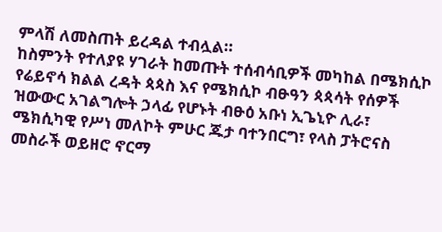ምላሽ ለመስጠት ይረዳል ተብሏል።
ከስምንት የተለያዩ ሃገራት ከመጡት ተሰብሳቢዎች መካከል በሜክሲኮ የሬይኖሳ ክልል ረዳት ጳጳስ እና የሜክሲኮ ብፁዓን ጳጳሳት የሰዎች ዝውውር አገልግሎት ኃላፊ የሆኑት ብፁዕ አቡነ ኢጌኒዮ ሊራ፣ ሜክሲካዊ የሥነ መለኮት ምሁር ጁታ ባተንበርግ፣ የላስ ፓትሮናስ መስራች ወይዘሮ ኖርማ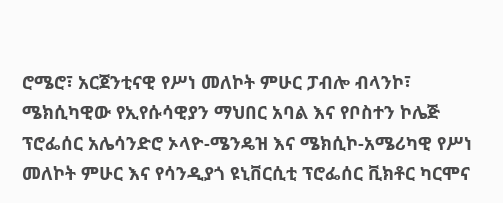ሮሜሮ፣ አርጀንቲናዊ የሥነ መለኮት ምሁር ፓብሎ ብላንኮ፣ ሜክሲካዊው የኢየሱሳዊያን ማህበር አባል እና የቦስተን ኮሌጅ ፕሮፌሰር አሌሳንድሮ ኦላዮ-ሜንዴዝ እና ሜክሲኮ-አሜሪካዊ የሥነ መለኮት ምሁር እና የሳንዲያጎ ዩኒቨርሲቲ ፕሮፌሰር ቪክቶር ካርሞና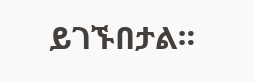ይገኙበታል።